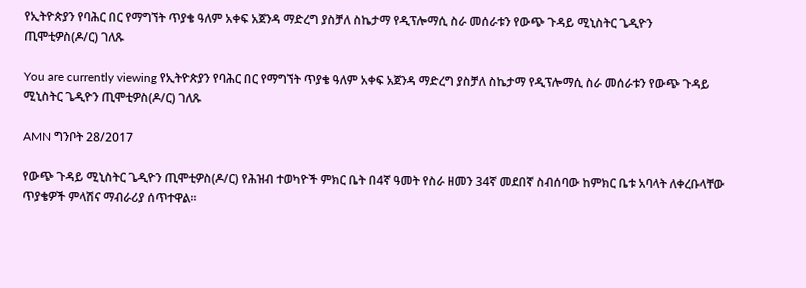የኢትዮጵያን የባሕር በር የማግኘት ጥያቄ ዓለም አቀፍ አጀንዳ ማድረግ ያስቻለ ስኬታማ የዲፕሎማሲ ስራ መሰራቱን የውጭ ጉዳይ ሚኒስትር ጌዲዮን ጢሞቲዎስ(ዶ/ር) ገለጹ

You are currently viewing የኢትዮጵያን የባሕር በር የማግኘት ጥያቄ ዓለም አቀፍ አጀንዳ ማድረግ ያስቻለ ስኬታማ የዲፕሎማሲ ስራ መሰራቱን የውጭ ጉዳይ ሚኒስትር ጌዲዮን ጢሞቲዎስ(ዶ/ር) ገለጹ

AMN ግንቦት 28/2017

የውጭ ጉዳይ ሚኒስትር ጌዲዮን ጢሞቲዎስ(ዶ/ር) የሕዝብ ተወካዮች ምክር ቤት በ4ኛ ዓመት የስራ ዘመን 34ኛ መደበኛ ስብሰባው ከምክር ቤቱ አባላት ለቀረቡላቸው ጥያቄዎች ምላሽና ማብራሪያ ሰጥተዋል፡፡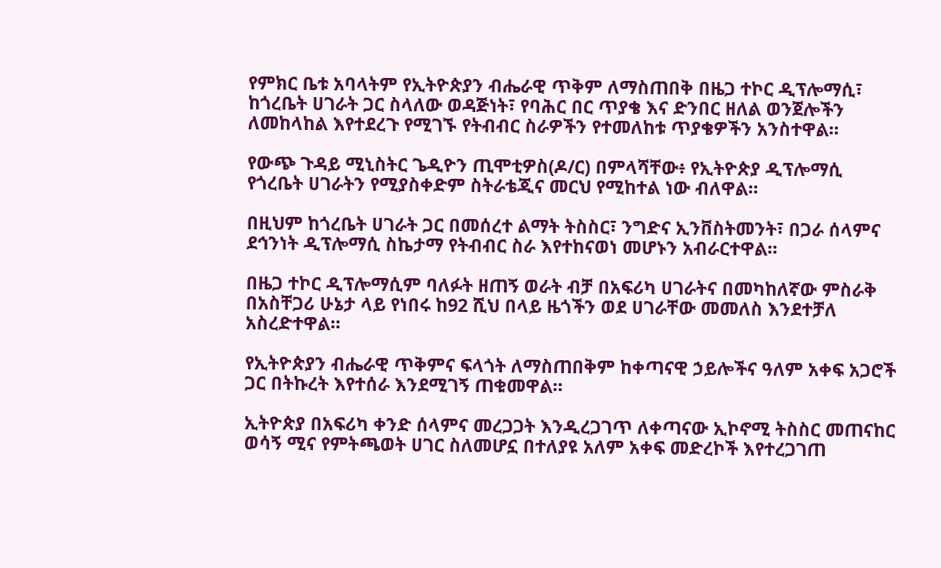የምክር ቤቱ አባላትም የኢትዮጵያን ብሔራዊ ጥቅም ለማስጠበቅ በዜጋ ተኮር ዲፕሎማሲ፣ ከጎረቤት ሀገራት ጋር ስላለው ወዳጅነት፣ የባሕር በር ጥያቄ እና ድንበር ዘለል ወንጀሎችን ለመከላከል እየተደረጉ የሚገኙ የትብብር ስራዎችን የተመለከቱ ጥያቄዎችን አንስተዋል።

የውጭ ጉዳይ ሚኒስትር ጌዲዮን ጢሞቲዎስ(ዶ/ር) በምላሻቸው፥ የኢትዮጵያ ዲፕሎማሲ የጎረቤት ሀገራትን የሚያስቀድም ስትራቴጂና መርህ የሚከተል ነው ብለዋል።

በዚህም ከጎረቤት ሀገራት ጋር በመሰረተ ልማት ትስስር፣ ንግድና ኢንቨስትመንት፣ በጋራ ሰላምና ደኅንነት ዲፕሎማሲ ስኬታማ የትብብር ስራ እየተከናወነ መሆኑን አብራርተዋል።

በዜጋ ተኮር ዲፕሎማሲም ባለፉት ዘጠኝ ወራት ብቻ በአፍሪካ ሀገራትና በመካከለኛው ምስራቅ በአስቸጋሪ ሁኔታ ላይ የነበሩ ከ92 ሺህ በላይ ዜጎችን ወደ ሀገራቸው መመለስ እንደተቻለ አስረድተዋል።

የኢትዮጵያን ብሔራዊ ጥቅምና ፍላጎት ለማስጠበቅም ከቀጣናዊ ኃይሎችና ዓለም አቀፍ አጋሮች ጋር በትኩረት እየተሰራ እንደሚገኝ ጠቁመዋል።

ኢትዮጵያ በአፍሪካ ቀንድ ሰላምና መረጋጋት እንዲረጋገጥ ለቀጣናው ኢኮኖሚ ትስስር መጠናከር ወሳኝ ሚና የምትጫወት ሀገር ስለመሆኗ በተለያዩ አለም አቀፍ መድረኮች እየተረጋገጠ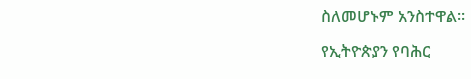ስለመሆኑም አንስተዋል፡፡

የኢትዮጵያን የባሕር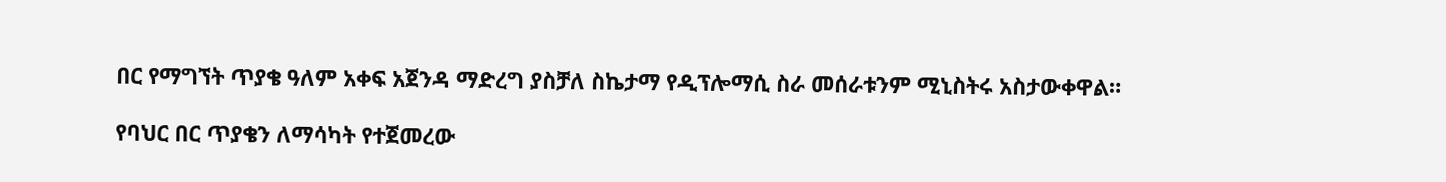በር የማግኘት ጥያቄ ዓለም አቀፍ አጀንዳ ማድረግ ያስቻለ ስኬታማ የዲፕሎማሲ ስራ መሰራቱንም ሚኒስትሩ አስታውቀዋል።

የባህር በር ጥያቄን ለማሳካት የተጀመረው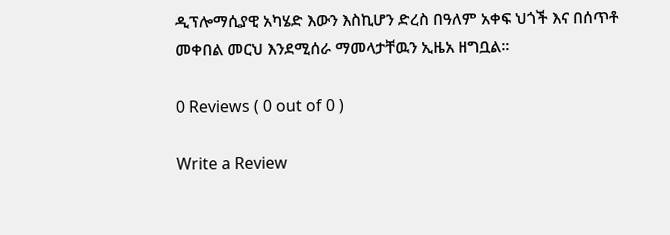ዲፕሎማሲያዊ አካሄድ እውን እስኪሆን ድረስ በዓለም አቀፍ ህጎች እና በሰጥቶ መቀበል መርህ እንደሚሰራ ማመላታቸዉን ኢዜአ ዘግቧል፡፡

0 Reviews ( 0 out of 0 )

Write a Review